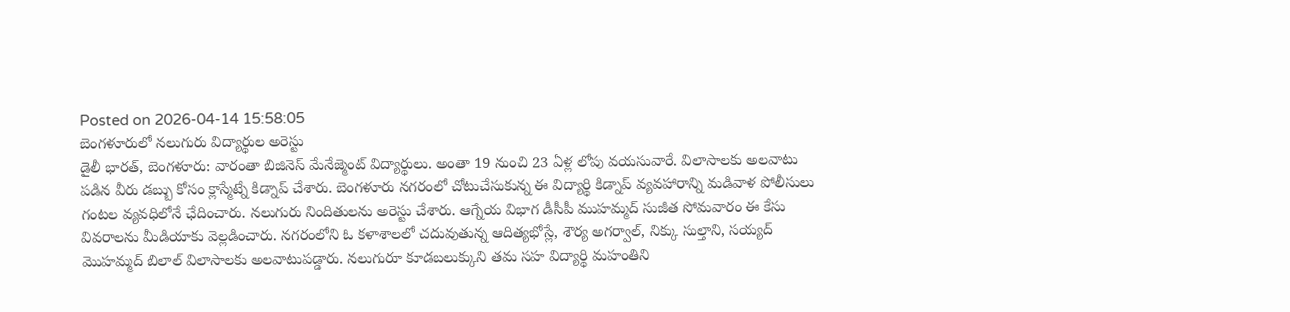Posted on 2026-04-14 15:58:05
బెంగళూరులో నలుగురు విద్యార్థుల అరెస్టు
డైలీ భారత్, బెంగళూరు: వారంతా బిజినెస్ మేనేజ్మెంట్ విద్యార్థులు. అంతా 19 నుంచి 23 ఏళ్ల లోపు వయసువారే. విలాసాలకు అలవాటు పడిన వీరు డబ్బు కోసం క్లాస్మేట్నే కిడ్నాప్ చేశారు. బెంగళూరు నగరంలో చోటుచేసుకున్న ఈ విద్యార్థి కిడ్నాప్ వ్యవహారాన్ని మడివాళ పోలీసులు గంటల వ్యవధిలోనే ఛేదించారు. నలుగురు నిందితులను అరెస్టు చేశారు. ఆగ్నేయ విభాగ డీసీపీ ముహమ్మద్ సుజీత సోమవారం ఈ కేసు వివరాలను మీడియాకు వెల్లడించారు. నగరంలోని ఓ కళాశాలలో చదువుతున్న ఆదిత్యభోస్లే, శౌర్య అగర్వాల్, నిక్కు సుల్తాని, సయ్యద్ మొహమ్మద్ బిలాల్ విలాసాలకు అలవాటుపడ్డారు. నలుగురూ కూడబలుక్కుని తమ సహ విద్యార్థి మహంతిని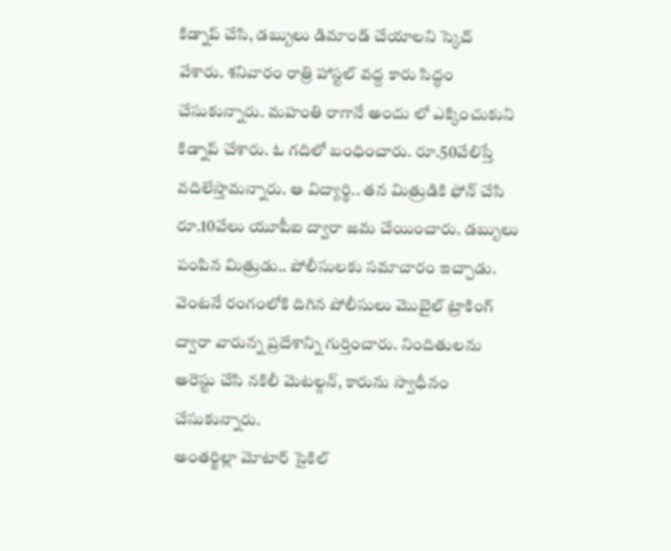కిడ్నాప్ చేసి, డబ్బులు డిమాండ్ చేయాలని స్కెచ్ వేశారు. శనివారం రాత్రి హాస్టల్ వద్ద కారు సిద్ధం చేసుకున్నారు. మహంతి రాగానే అందు లో ఎక్కించుకుని కిడ్నాప్ చేశారు. ఓ గదిలో బంధించారు. రూ.50వేలిస్తే వదిలేస్తామన్నారు. ఆ విద్యార్థి.. తన మిత్రుడికి ఫోన్ చేసి రూ.10వేలు యూపీఐ ద్వారా జమ చేయించారు. డబ్బులు పంపిన మిత్రుడు.. పోలీసులకు సమాచారం ఇచ్చాడు. వెంటనే రంగంలోకి దిగిన పోలీసులు మొబైల్ ట్రాకింగ్ ద్వారా వారున్న ప్రదేశాన్ని గుర్తించారు. నిందితులను అరెస్టు చేసి నకిలీ మెటల్గన్, కారును స్వాధీనం చేసుకున్నారు.
అంతర్జిల్లా మోటార్ సైకిల్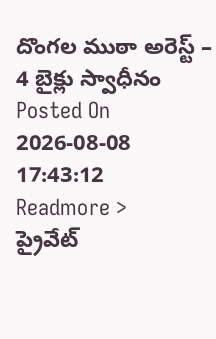దొంగల ముఠా అరెస్ట్ – 4 బైక్లు స్వాధీనం
Posted On 2026-08-08 17:43:12
Readmore >
ప్రైవేట్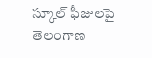స్కూల్ ఫీజులపై తెలంగాణ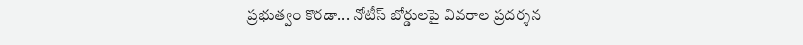ప్రభుత్వం కొరడా... నోటీస్ బోర్డులపై వివరాల ప్రదర్శన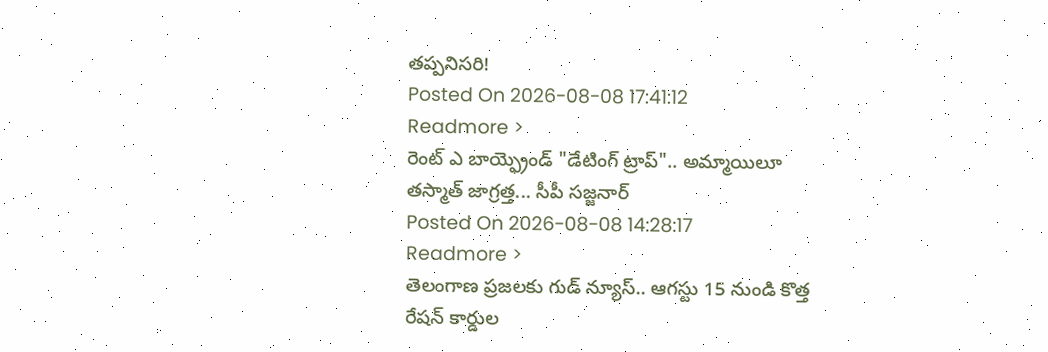తప్పనిసరి!
Posted On 2026-08-08 17:41:12
Readmore >
రెంట్ ఎ బాయ్ఫ్రెండ్ "డేటింగ్ ట్రాప్".. అమ్మాయిలూ తస్మాత్ జాగ్రత్త... సీపీ సజ్జనార్
Posted On 2026-08-08 14:28:17
Readmore >
తెలంగాణ ప్రజలకు గుడ్ న్యూస్.. ఆగస్టు 15 నుండి కొత్త రేషన్ కార్డుల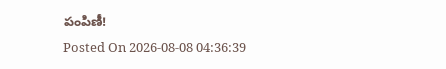పంపిణీ!
Posted On 2026-08-08 04:36:39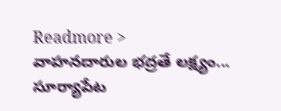Readmore >
వాహనదారుల భద్రతే లక్ష్యం... సూర్యాపేట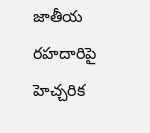జాతీయ రహదారిపై హెచ్చరిక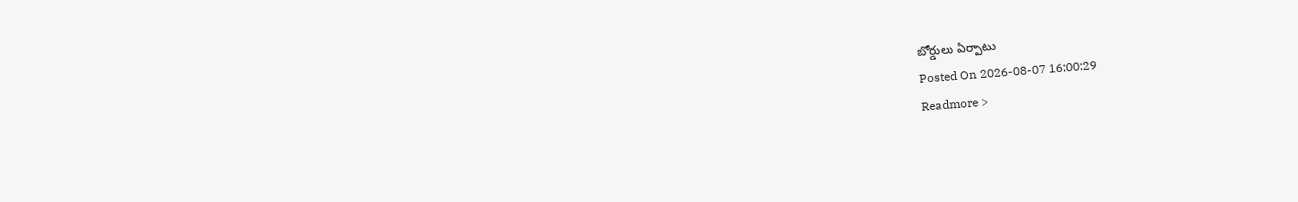బోర్డులు ఏర్పాటు
Posted On 2026-08-07 16:00:29
Readmore >